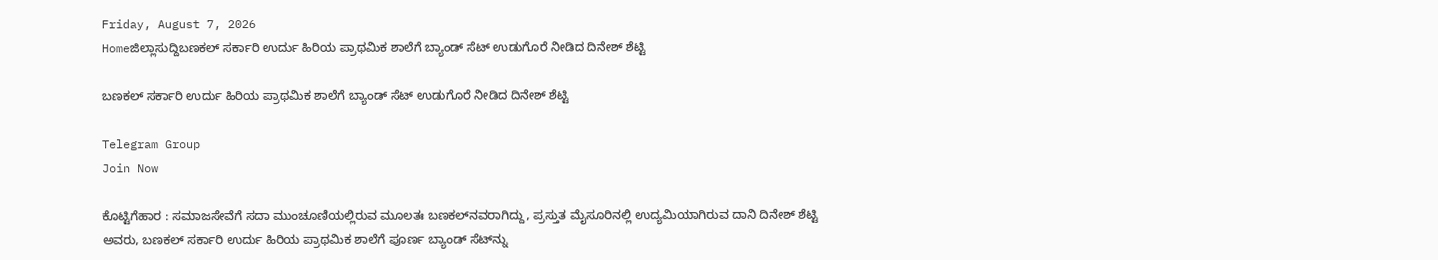Friday, August 7, 2026
Homeಜಿಲ್ಲಾಸುದ್ದಿಬಣಕಲ್ ಸರ್ಕಾರಿ ಉರ್ದು ಹಿರಿಯ ಪ್ರಾಥಮಿಕ ಶಾಲೆಗೆ ಬ್ಯಾಂಡ್ ಸೆಟ್ ಉಡುಗೊರೆ ನೀಡಿದ ದಿನೇಶ್ ಶೆಟ್ಟಿ

ಬಣಕಲ್ ಸರ್ಕಾರಿ ಉರ್ದು ಹಿರಿಯ ಪ್ರಾಥಮಿಕ ಶಾಲೆಗೆ ಬ್ಯಾಂಡ್ ಸೆಟ್ ಉಡುಗೊರೆ ನೀಡಿದ ದಿನೇಶ್ ಶೆಟ್ಟಿ

Telegram Group
Join Now

ಕೊಟ್ಟಿಗೆಹಾರ : ಸಮಾಜಸೇವೆಗೆ ಸದಾ ಮುಂಚೂಣಿಯಲ್ಲಿರುವ ಮೂಲತಃ ಬಣಕಲ್‌ನವರಾಗಿದ್ದು, ಪ್ರಸ್ತುತ ಮೈಸೂರಿನಲ್ಲಿ ಉದ್ಯಮಿಯಾಗಿರುವ ದಾನಿ ದಿನೇಶ್ ಶೆಟ್ಟಿ ಅವರು, ಬಣಕಲ್ ಸರ್ಕಾರಿ ಉರ್ದು ಹಿರಿಯ ಪ್ರಾಥಮಿಕ ಶಾಲೆಗೆ ಪೂರ್ಣ ಬ್ಯಾಂಡ್ ಸೆಟ್‌ನ್ನು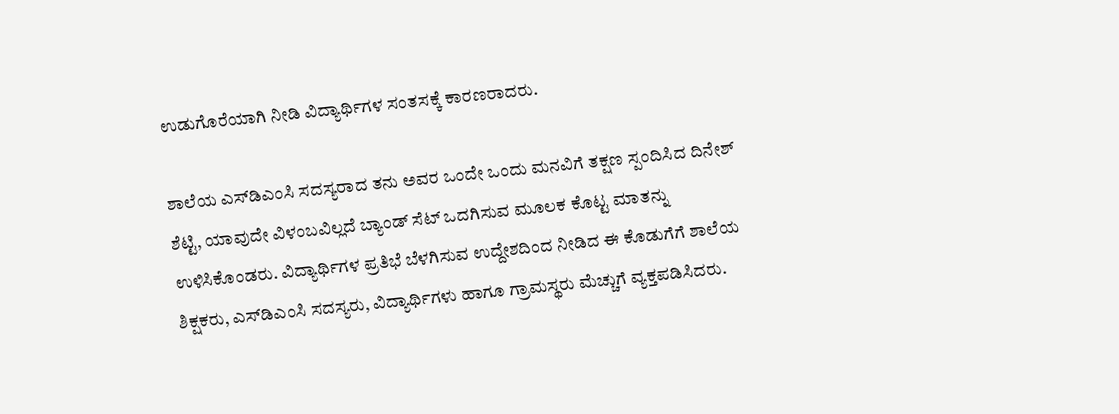ಉಡುಗೊರೆಯಾಗಿ ನೀಡಿ ವಿದ್ಯಾರ್ಥಿಗಳ ಸಂತಸಕ್ಕೆ ಕಾರಣರಾದರು.

ಶಾಲೆಯ ಎಸ್‌ಡಿಎಂಸಿ ಸದಸ್ಯರಾದ ತನು ಅವರ ಒಂದೇ ಒಂದು ಮನವಿಗೆ ತಕ್ಷಣ ಸ್ಪಂದಿಸಿದ ದಿನೇಶ್ ಶೆಟ್ಟಿ, ಯಾವುದೇ ವಿಳಂಬವಿಲ್ಲದೆ ಬ್ಯಾಂಡ್ ಸೆಟ್ ಒದಗಿಸುವ ಮೂಲಕ ಕೊಟ್ಟ ಮಾತನ್ನು ಉಳಿಸಿಕೊಂಡರು. ವಿದ್ಯಾರ್ಥಿಗಳ ಪ್ರತಿಭೆ ಬೆಳಗಿಸುವ ಉದ್ದೇಶದಿಂದ ನೀಡಿದ ಈ ಕೊಡುಗೆಗೆ ಶಾಲೆಯ ಶಿಕ್ಷಕರು, ಎಸ್‌ಡಿಎಂಸಿ ಸದಸ್ಯರು, ವಿದ್ಯಾರ್ಥಿಗಳು ಹಾಗೂ ಗ್ರಾಮಸ್ಥರು ಮೆಚ್ಚುಗೆ ವ್ಯಕ್ತಪಡಿಸಿದರು.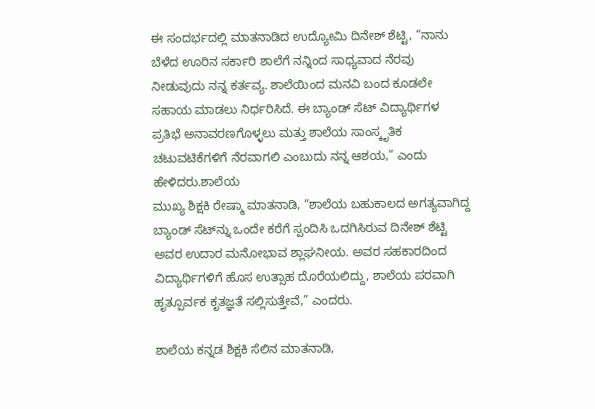ಈ ಸಂದರ್ಭದಲ್ಲಿ ಮಾತನಾಡಿದ ಉದ್ಯೋಮಿ ದಿನೇಶ್ ಶೆಟ್ಟಿ, “ನಾನು ಬೆಳೆದ ಊರಿನ ಸರ್ಕಾರಿ ಶಾಲೆಗೆ ನನ್ನಿಂದ ಸಾಧ್ಯವಾದ ನೆರವು ನೀಡುವುದು ನನ್ನ ಕರ್ತವ್ಯ. ಶಾಲೆಯಿಂದ ಮನವಿ ಬಂದ ಕೂಡಲೇ ಸಹಾಯ ಮಾಡಲು ನಿರ್ಧರಿಸಿದೆ. ಈ ಬ್ಯಾಂಡ್ ಸೆಟ್ ವಿದ್ಯಾರ್ಥಿಗಳ ಪ್ರತಿಭೆ ಅನಾವರಣಗೊಳ್ಳಲು ಮತ್ತು ಶಾಲೆಯ ಸಾಂಸ್ಕೃತಿಕ ಚಟುವಟಿಕೆಗಳಿಗೆ ನೆರವಾಗಲಿ ಎಂಬುದು ನನ್ನ ಆಶಯ,” ಎಂದು ಹೇಳಿದರು.ಶಾಲೆಯ
ಮುಖ್ಯ ಶಿಕ್ಷಕಿ ರೇಷ್ಮಾ ಮಾತನಾಡಿ, “ಶಾಲೆಯ ಬಹುಕಾಲದ ಅಗತ್ಯವಾಗಿದ್ದ ಬ್ಯಾಂಡ್ ಸೆಟ್‌ನ್ನು ಒಂದೇ ಕರೆಗೆ ಸ್ಪಂದಿಸಿ ಒದಗಿಸಿರುವ ದಿನೇಶ್ ಶೆಟ್ಟಿ ಅವರ ಉದಾರ ಮನೋಭಾವ ಶ್ಲಾಘನೀಯ. ಅವರ ಸಹಕಾರದಿಂದ ವಿದ್ಯಾರ್ಥಿಗಳಿಗೆ ಹೊಸ ಉತ್ಸಾಹ ದೊರೆಯಲಿದ್ದು, ಶಾಲೆಯ ಪರವಾಗಿ ಹೃತ್ಪೂರ್ವಕ ಕೃತಜ್ಞತೆ ಸಲ್ಲಿಸುತ್ತೇವೆ,” ಎಂದರು.

ಶಾಲೆಯ ಕನ್ನಡ ಶಿಕ್ಷಕಿ ಸೆಲಿನ ಮಾತನಾಡಿ,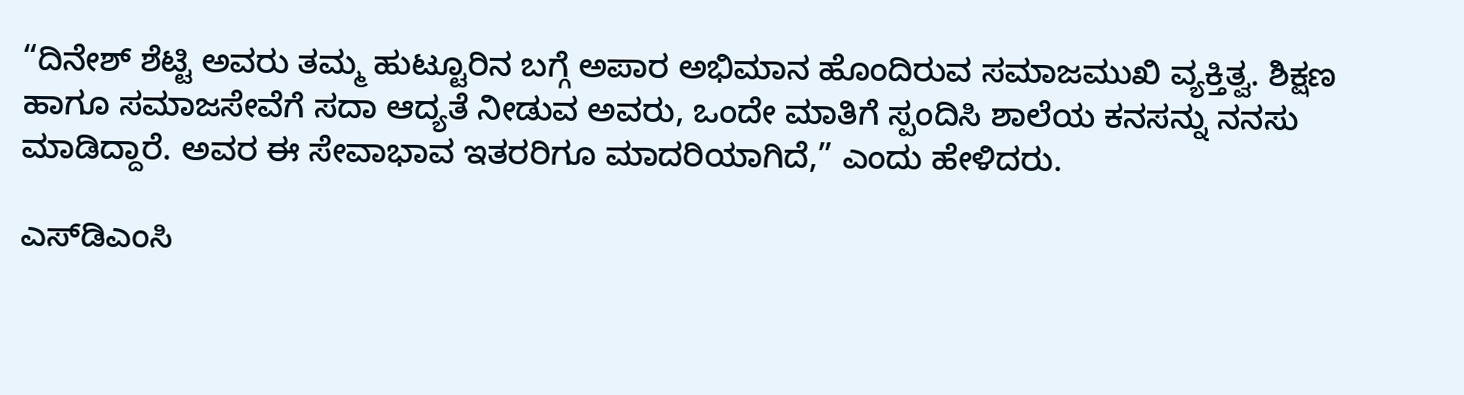“ದಿನೇಶ್ ಶೆಟ್ಟಿ ಅವರು ತಮ್ಮ ಹುಟ್ಟೂರಿನ ಬಗ್ಗೆ ಅಪಾರ ಅಭಿಮಾನ ಹೊಂದಿರುವ ಸಮಾಜಮುಖಿ ವ್ಯಕ್ತಿತ್ವ. ಶಿಕ್ಷಣ ಹಾಗೂ ಸಮಾಜಸೇವೆಗೆ ಸದಾ ಆದ್ಯತೆ ನೀಡುವ ಅವರು, ಒಂದೇ ಮಾತಿಗೆ ಸ್ಪಂದಿಸಿ ಶಾಲೆಯ ಕನಸನ್ನು ನನಸು ಮಾಡಿದ್ದಾರೆ. ಅವರ ಈ ಸೇವಾಭಾವ ಇತರರಿಗೂ ಮಾದರಿಯಾಗಿದೆ,” ಎಂದು ಹೇಳಿದರು.

ಎಸ್‌ಡಿಎಂಸಿ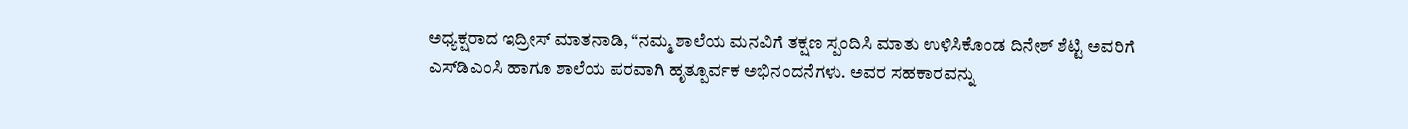ಅಧ್ಯಕ್ಷರಾದ ಇದ್ರೀಸ್ ಮಾತನಾಡಿ, “ನಮ್ಮ ಶಾಲೆಯ ಮನವಿಗೆ ತಕ್ಷಣ ಸ್ಪಂದಿಸಿ ಮಾತು ಉಳಿಸಿಕೊಂಡ ದಿನೇಶ್ ಶೆಟ್ಟಿ ಅವರಿಗೆ ಎಸ್‌ಡಿಎಂಸಿ ಹಾಗೂ ಶಾಲೆಯ ಪರವಾಗಿ ಹೃತ್ಪೂರ್ವಕ ಅಭಿನಂದನೆಗಳು. ಅವರ ಸಹಕಾರವನ್ನು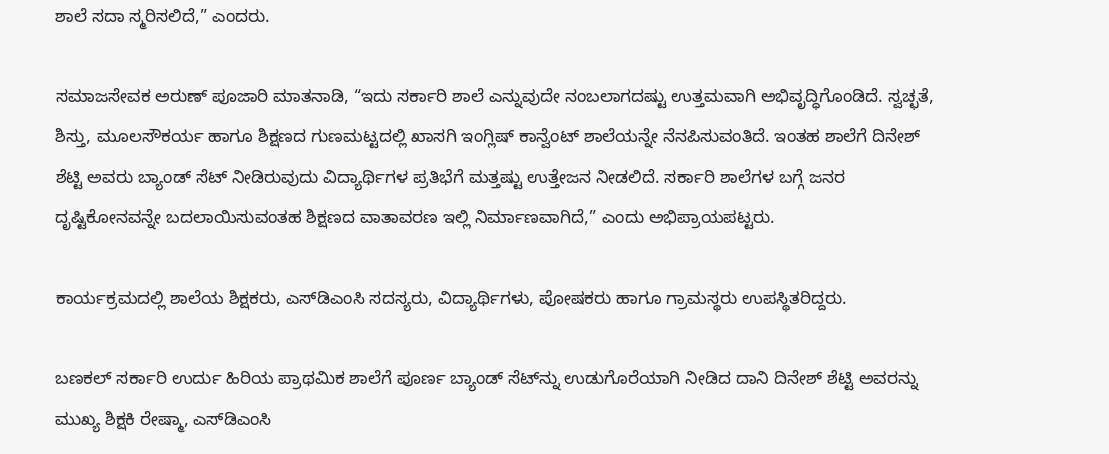ಶಾಲೆ ಸದಾ ಸ್ಮರಿಸಲಿದೆ,” ಎಂದರು.

ಸಮಾಜಸೇವಕ ಅರುಣ್ ಪೂಜಾರಿ ಮಾತನಾಡಿ, “ಇದು ಸರ್ಕಾರಿ ಶಾಲೆ ಎನ್ನುವುದೇ ನಂಬಲಾಗದಷ್ಟು ಉತ್ತಮವಾಗಿ ಅಭಿವೃದ್ಧಿಗೊಂಡಿದೆ. ಸ್ವಚ್ಛತೆ, ಶಿಸ್ತು, ಮೂಲಸೌಕರ್ಯ ಹಾಗೂ ಶಿಕ್ಷಣದ ಗುಣಮಟ್ಟದಲ್ಲಿ ಖಾಸಗಿ ಇಂಗ್ಲಿಷ್ ಕಾನ್ವೆಂಟ್ ಶಾಲೆಯನ್ನೇ ನೆನಪಿಸುವಂತಿದೆ. ಇಂತಹ ಶಾಲೆಗೆ ದಿನೇಶ್ ಶೆಟ್ಟಿ ಅವರು ಬ್ಯಾಂಡ್ ಸೆಟ್ ನೀಡಿರುವುದು ವಿದ್ಯಾರ್ಥಿಗಳ ಪ್ರತಿಭೆಗೆ ಮತ್ತಷ್ಟು ಉತ್ತೇಜನ ನೀಡಲಿದೆ. ಸರ್ಕಾರಿ ಶಾಲೆಗಳ ಬಗ್ಗೆ ಜನರ ದೃಷ್ಟಿಕೋನವನ್ನೇ ಬದಲಾಯಿಸುವಂತಹ ಶಿಕ್ಷಣದ ವಾತಾವರಣ ಇಲ್ಲಿ ನಿರ್ಮಾಣವಾಗಿದೆ,” ಎಂದು ಅಭಿಪ್ರಾಯಪಟ್ಟರು.

ಕಾರ್ಯಕ್ರಮದಲ್ಲಿ ಶಾಲೆಯ ಶಿಕ್ಷಕರು, ಎಸ್‌ಡಿಎಂಸಿ ಸದಸ್ಯರು, ವಿದ್ಯಾರ್ಥಿಗಳು, ಪೋಷಕರು ಹಾಗೂ ಗ್ರಾಮಸ್ಥರು ಉಪಸ್ಥಿತರಿದ್ದರು.

ಬಣಕಲ್ ಸರ್ಕಾರಿ ಉರ್ದು ಹಿರಿಯ ಪ್ರಾಥಮಿಕ ಶಾಲೆಗೆ ಪೂರ್ಣ ಬ್ಯಾಂಡ್ ಸೆಟ್‌ನ್ನು ಉಡುಗೊರೆಯಾಗಿ ನೀಡಿದ ದಾನಿ ದಿನೇಶ್ ಶೆಟ್ಟಿ ಅವರನ್ನು ಮುಖ್ಯ ಶಿಕ್ಷಕಿ ರೇಷ್ಮಾ, ಎಸ್‌ಡಿಎಂಸಿ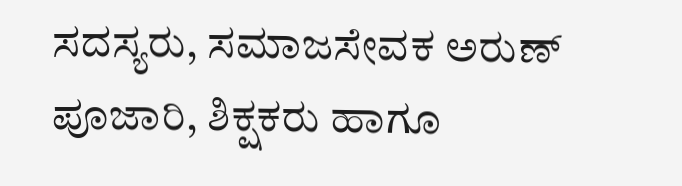ಸದಸ್ಯರು, ಸಮಾಜಸೇವಕ ಅರುಣ್ ಪೂಜಾರಿ, ಶಿಕ್ಷಕರು ಹಾಗೂ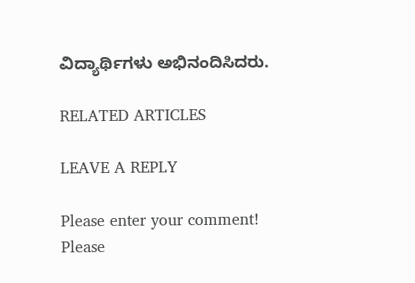ವಿದ್ಯಾರ್ಥಿಗಳು ಅಭಿನಂದಿಸಿದರು.

RELATED ARTICLES

LEAVE A REPLY

Please enter your comment!
Please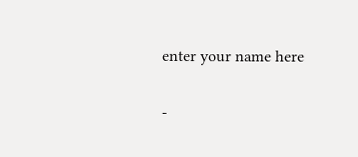enter your name here

-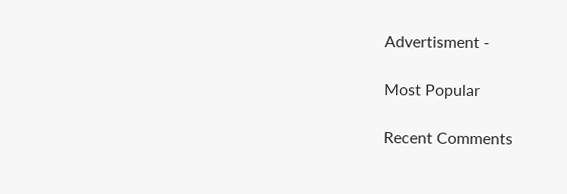Advertisment -

Most Popular

Recent Comments